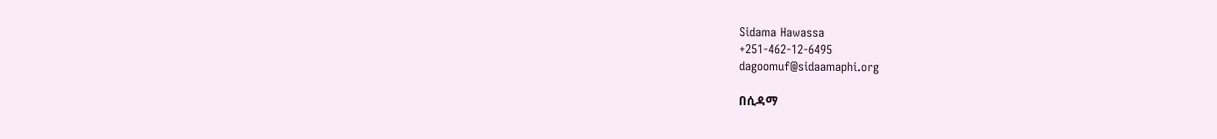Sidama Hawassa
+251-462-12-6495
dagoomuf@sidaamaphi.org

በሲዳማ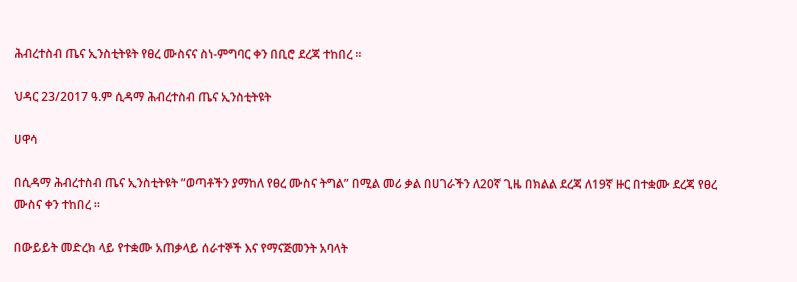ሕብረተስብ ጤና ኢንስቲትዩት የፀረ ሙስናና ስነ-ምግባር ቀን በቢሮ ደረጃ ተከበረ ።

ህዳር 23/2017 ዓ.ም ሲዳማ ሕብረተስብ ጤና ኢንስቲትዩት

ሀዋሳ

በሲዳማ ሕብረተስብ ጤና ኢንስቲትዩት ”ወጣቶችን ያማከለ የፀረ ሙስና ትግል” በሚል መሪ ቃል በሀገራችን ለ20ኛ ጊዜ በክልል ደረጃ ለ19ኛ ዙር በተቋሙ ደረጃ የፀረ ሙስና ቀን ተከበረ ።

በውይይት መድረክ ላይ የተቋሙ አጠቃላይ ሰራተኞች እና የማናጅመንት አባላት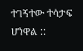ተገኝተው ተሳታፍ ሆነዋል ::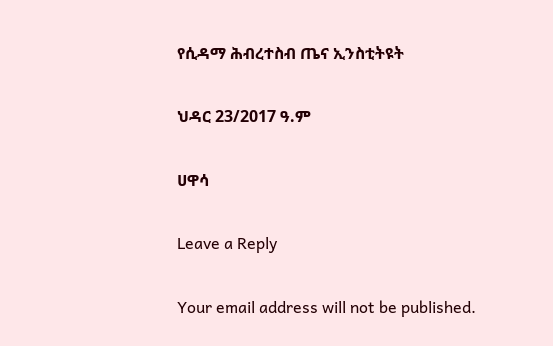የሲዳማ ሕብረተስብ ጤና ኢንስቲትዩት

ህዳር 23/2017 ዓ.ም

ሀዋሳ

Leave a Reply

Your email address will not be published.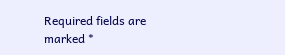Required fields are marked *